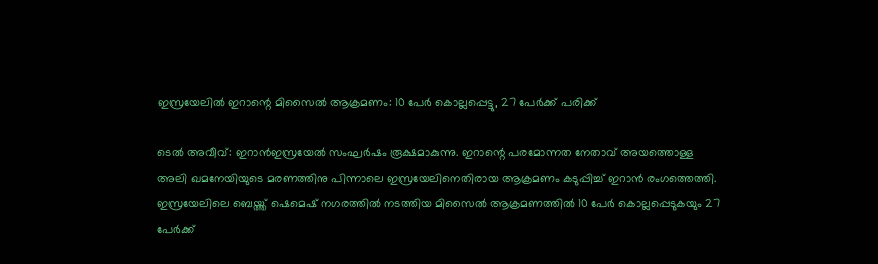ഇസ്രയേലിൽ ഇറാന്റെ മിസൈൽ ആക്രമണം: 10 പേർ കൊല്ലപ്പെട്ടു, 27 പേർക്ക് പരിക്ക്

ടെൽ അവീവ്: ഇറാൻഇസ്രയേൽ സംഘർഷം രൂക്ഷമാകുന്നു. ഇറാന്റെ പരമോന്നത നേതാവ് അയത്തൊള്ള അലി ഖമനേയിയുടെ മരണത്തിനു പിന്നാലെ ഇസ്രയേലിനെതിരായ ആക്രമണം കടുപ്പിച്ച് ഇറാൻ രംഗത്തെത്തി. ഇസ്രയേലിലെ ബെയ്ത്ത് ഷെമെഷ് നഗരത്തിൽ നടത്തിയ മിസൈൽ ആക്രമണത്തിൽ 10 പേർ കൊല്ലപ്പെടുകയും 27 പേർക്ക്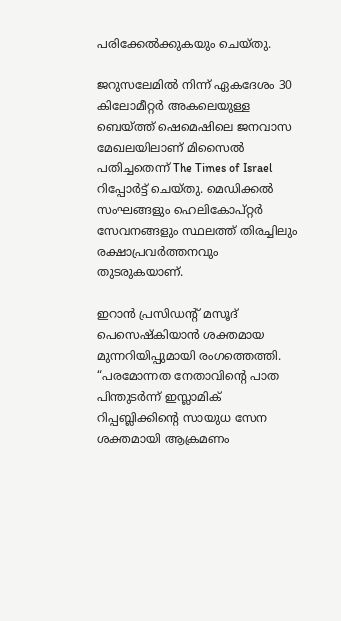പരിക്കേൽക്കുകയും ചെയ്തു.

ജറുസലേമിൽ നിന്ന് ഏകദേശം 30 കിലോമീറ്റർ അകലെയുള്ള ബെയ്ത്ത് ഷെമെഷിലെ ജനവാസ മേഖലയിലാണ് മിസൈൽ പതിച്ചതെന്ന് The Times of Israel റിപ്പോർട്ട് ചെയ്തു. മെഡിക്കൽ സംഘങ്ങളും ഹെലികോപ്റ്റർ സേവനങ്ങളും സ്ഥലത്ത് തിരച്ചിലും രക്ഷാപ്രവർത്തനവും തുടരുകയാണ്.

ഇറാൻ പ്രസിഡന്റ് മസൂദ് പെസെഷ്‌കിയാൻ ശക്തമായ മുന്നറിയിപ്പുമായി രംഗത്തെത്തി. “പരമോന്നത നേതാവിന്റെ പാത പിന്തുടർന്ന് ഇസ്ലാമിക് റിപ്പബ്ലിക്കിന്റെ സായുധ സേന ശക്തമായി ആക്രമണം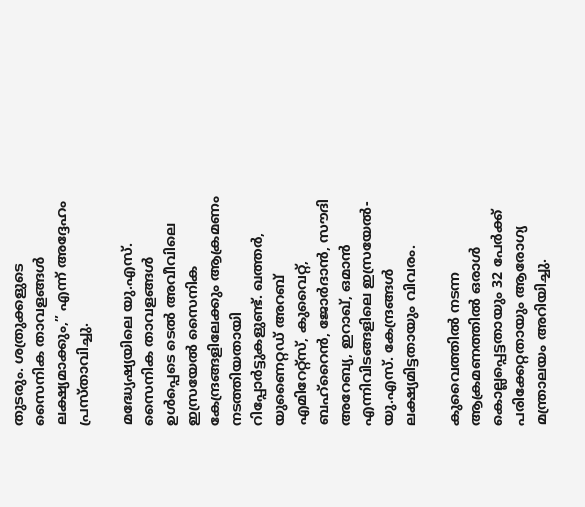തുടരും. ശത്രുക്കളുടെ സൈനിക താവളങ്ങൾ ലക്ഷ്യമാക്കും,” എന്ന് അദ്ദേഹം പ്രസ്താവിച്ചു.

മദ്ധ്യേഷ്യയിലെ യു.എസ്. സൈനിക താവളങ്ങൾ ഉൾപ്പെടെ ടെൽ അവീവിലെ ഇസ്രയേൽ സൈനിക കേന്ദ്രങ്ങളിലേക്കും ആക്രമണം നടത്തിയതായി റിപ്പോർട്ടുകളുണ്ട്. ഖത്തർ, യുണൈറ്റഡ് അറബ് എമിറേറ്റ്സ്, കുവൈറ്റ്, ബഹ്‌റൈൻ, ജോർദാൻ, സൗദി അറേബ്യ, ഇറാഖ്, ഒമാൻ എന്നിവിടങ്ങളിലെ ഇസ്രയേൽ-യു.എസ്. കേന്ദ്രങ്ങൾ ലക്ഷ്യമിട്ടതായും വിവരം.

കുവൈത്തിൽ നടന്ന ആക്രമണത്തിൽ ഒരാൾ കൊല്ലപ്പെട്ടതായും 32 പേർക്ക് പരിക്കേറ്റതായും ആരോഗ്യ മന്ത്രാലയം അറിയിച്ചു.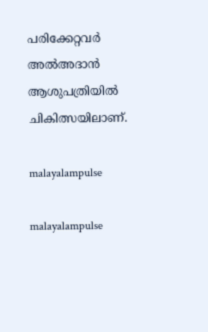പരിക്കേറ്റവർ അൽഅദാൻ ആശുപത്രിയിൽ ചികിത്സയിലാണ്.

malayalampulse

malayalampulse